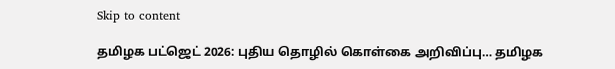Skip to content

தமிழக பட்ஜெட் 2026: புதிய தொழில் கொள்கை அறிவிப்பு… தமிழக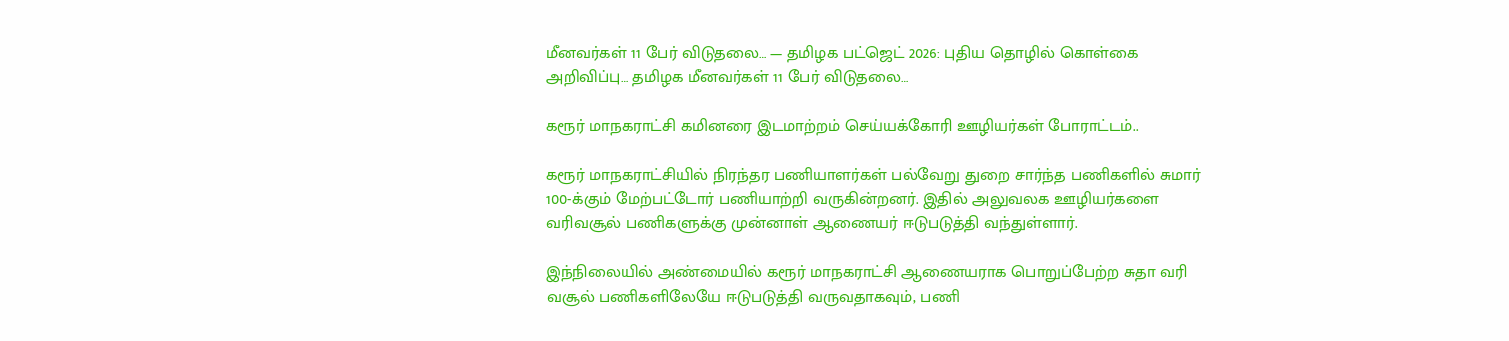மீனவர்கள் 11 பேர் விடுதலை… — தமிழக பட்ஜெட் 2026: புதிய தொழில் கொள்கை அறிவிப்பு… தமிழக மீனவர்கள் 11 பேர் விடுதலை…

கரூர் மாநகராட்சி கமினரை இடமாற்றம் செய்யக்கோரி ஊழியர்கள் போராட்டம்..

கரூர் மாநகராட்சியில் நிரந்தர பணியாளர்கள் பல்வேறு துறை சார்ந்த பணிகளில் சுமார் 100-க்கும் மேற்பட்டோர் பணியாற்றி வருகின்றனர். இதில் அலுவலக ஊழியர்களை வரிவசூல் பணிகளுக்கு முன்னாள் ஆணையர் ஈடுபடுத்தி வந்துள்ளார்.

இந்நிலையில் அண்மையில் கரூர் மாநகராட்சி ஆணையராக பொறுப்பேற்ற சுதா வரி வசூல் பணிகளிலேயே ஈடுபடுத்தி வருவதாகவும், பணி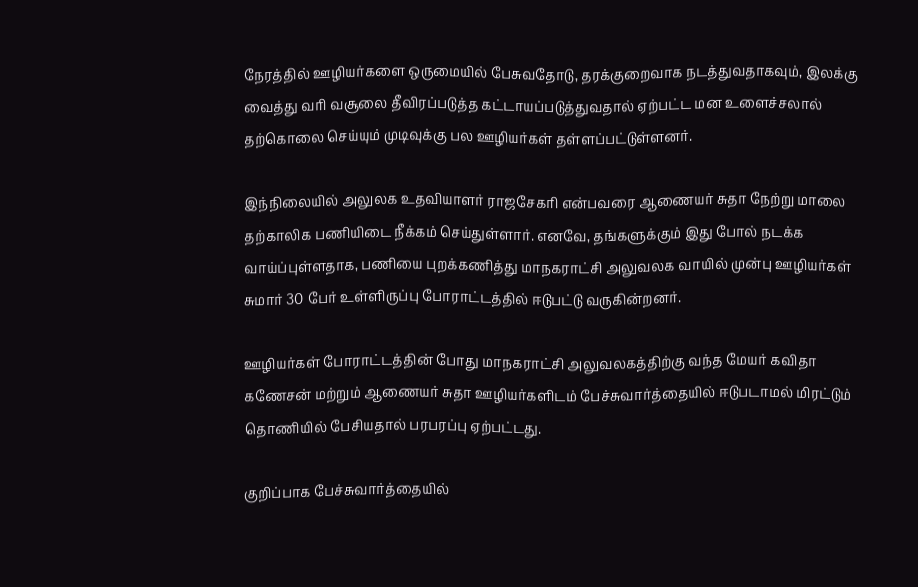நேரத்தில் ஊழியர்களை ஒருமையில் பேசுவதோடு, தரக்குறைவாக நடத்துவதாகவும், இலக்கு வைத்து வரி வசூலை தீவிரப்படுத்த கட்டாயப்படுத்துவதால் ஏற்பட்ட மன உளைச்சலால் தற்கொலை செய்யும் முடிவுக்கு பல ஊழியர்கள் தள்ளப்பட்டுள்ளனர்.

இந்நிலையில் அலுலக உதவியாளர் ராஜசேகரி என்பவரை ஆணையர் சுதா நேற்று மாலை தற்காலிக பணியிடை நீக்கம் செய்துள்ளார். எனவே, தங்களுக்கும் இது போல் நடக்க வாய்ப்புள்ளதாக, பணியை புறக்கணித்து மாநகராட்சி அலுவலக வாயில் முன்பு ஊழியர்கள் சுமார் 30 பேர் உள்ளிருப்பு போராட்டத்தில் ஈடுபட்டு வருகின்றனர்.

ஊழியர்கள் போராட்டத்தின் போது மாநகராட்சி அலுவலகத்திற்கு வந்த மேயர் கவிதா கணேசன் மற்றும் ஆணையர் சுதா ஊழியர்களிடம் பேச்சுவார்த்தையில் ஈடுபடாமல் மிரட்டும் தொணியில் பேசியதால் பரபரப்பு ஏற்பட்டது.

குறிப்பாக பேச்சுவார்த்தையில்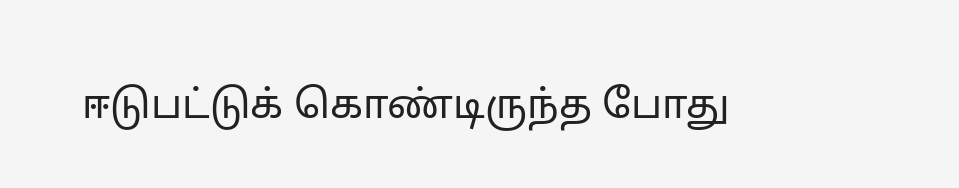ஈடுபட்டுக் கொண்டிருந்த போது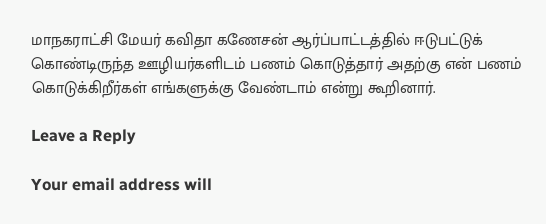மாநகராட்சி மேயர் கவிதா கணேசன் ஆர்ப்பாட்டத்தில் ஈடுபட்டுக் கொண்டிருந்த ஊழியர்களிடம் பணம் கொடுத்தார் அதற்கு என் பணம் கொடுக்கிறீர்கள் எங்களுக்கு வேண்டாம் என்று கூறினார்.

Leave a Reply

Your email address will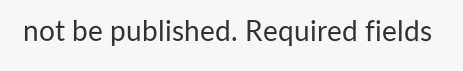not be published. Required fields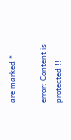are marked *

error: Content is protected !!